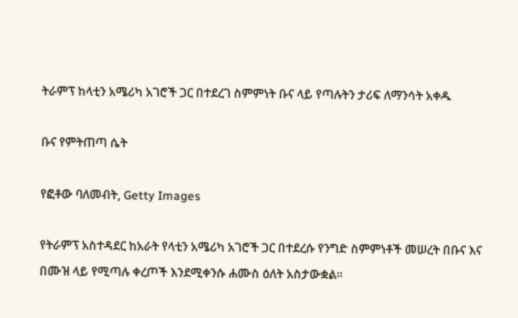ትራምፕ ከላቲን አሜሪካ አገሮች ጋር በተደረገ ስምምነት ቡና ላይ የጣሉትን ታሪፍ ለማንሳት አቀዱ

ቡና የምትጠጣ ሴት

የፎቶው ባለመብት, Getty Images

የትራምፕ አስተዳደር ከአራት የላቲን አሜሪካ አገሮች ጋር በተደረሱ የንግድ ስምምነቶች መሠረት በቡና እና በሙዝ ላይ የሚጣሉ ቀረጦች እንደሚቀንሱ ሐሙስ ዕለት አስታውቋል።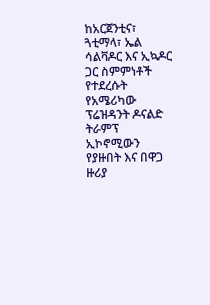ከአርጀንቲና፣ ጓቲማላ፣ ኤል ሳልቫዶር እና ኢኳዶር ጋር ስምምነቶች የተደረሱት የአሜሪካው ፕሬዝዳንት ዶናልድ ትራምፕ ኢኮኖሚውን የያዙበት እና በዋጋ ዙሪያ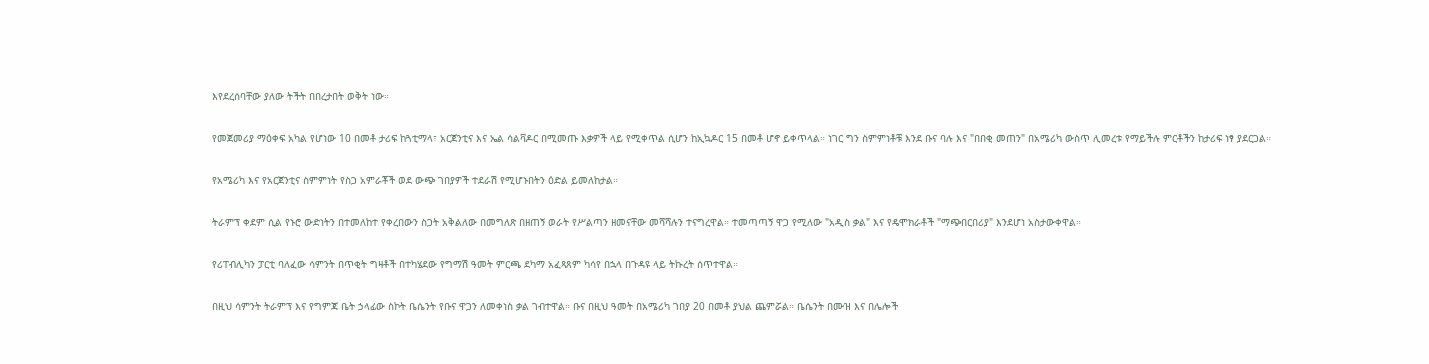እየደረሰባቸው ያለው ትችት በበረታበት ወቅት ነው።

የመጀመሪያ ማዕቀፍ አካል የሆነው 10 በመቶ ታሪፍ ከጓቲማላ፣ አርጀንቲና እና ኤል ሳልቫዶር በሚመጡ እቃዎች ላይ የሚቀጥል ሲሆን ከኢኳዶር 15 በመቶ ሆኖ ይቀጥላል። ነገር ግን ስምምነቶቹ እንደ ቡና ባሉ እና "በበቂ መጠን" በአሜሪካ ውስጥ ሊመረቱ የማይችሉ ምርቶችን ከታሪፍ ነፃ ያደርጋል።

የአሜሪካ እና የአርጀንቲና ስምምነት የስጋ አምራቾች ወደ ውጭ ገበያዎች ተደራሽ የሚሆኑበትን ዕድል ይመለከታል።

ትራምፕ ቀደም ሲል የኑሮ ውድነትን በተመለከተ የቀረበውን ስጋት አቅልለው በመግለጽ በዘጠኝ ወራት የሥልጣን ዘመናቸው መሻሻሉን ተናግረዋል። ተመጣጣኝ ዋጋ የሚለው "አዲስ ቃል" እና የዴሞክራቶች "ማጭበርበሪያ" እንደሆነ አስታውቀዋል።

የሪፐብሊካን ፓርቲ ባለፈው ሳምንት በጥቂት ግዛቶች በተካሄደው የግማሽ ዓመት ምርጫ ደካማ አፈጻጸም ካሳየ በኋላ በጉዳዩ ላይ ትኩረት ሰጥተዋል።

በዚህ ሳምንት ትራምፕ እና የግምጃ ቤት ኃላፊው ስኮት ቤሴንት የቡና ዋጋን ለመቀነስ ቃል ገብተዋል። ቡና በዚህ ዓመት በአሜሪካ ገበያ 20 በመቶ ያህል ጨምሯል። ቤሴንት በሙዝ እና በሌሎች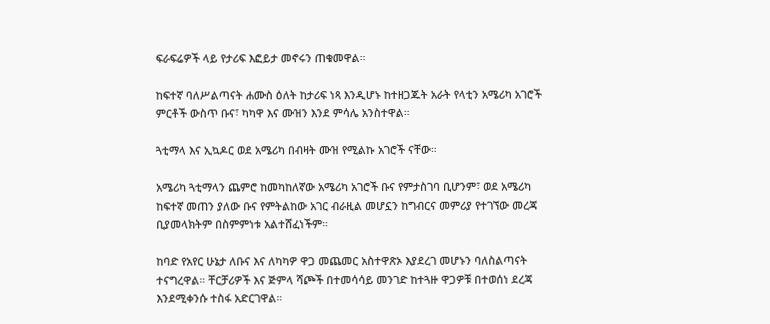ፍራፍሬዎች ላይ የታሪፍ እፎይታ መኖሩን ጠቁመዋል።

ከፍተኛ ባለሥልጣናት ሐሙስ ዕለት ከታሪፍ ነጻ እንዲሆኑ ከተዘጋጁት አራት የላቲን አሜሪካ አገሮች ምርቶች ውስጥ ቡና፣ ካካዋ እና ሙዝን እንደ ምሳሌ አንስተዋል።

ጓቲማላ እና ኢኳዶር ወደ አሜሪካ በብዛት ሙዝ የሚልኩ አገሮች ናቸው።

አሜሪካ ጓቲማላን ጨምሮ ከመካከለኛው አሜሪካ አገሮች ቡና የምታስገባ ቢሆንም፣ ወደ አሜሪካ ከፍተኛ መጠን ያለው ቡና የምትልከው አገር ብራዚል መሆኗን ከግብርና መምሪያ የተገኘው መረጃ ቢያመላክትም በስምምነቱ አልተሸፈነችም።

ከባድ የአየር ሁኔታ ለቡና እና ለካካዎ ዋጋ መጨመር አስተዋጽኦ እያደረገ መሆኑን ባለስልጣናት ተናግረዋል። ቸርቻሪዎች እና ጅምላ ሻጮች በተመሳሳይ መንገድ ከተጓዙ ዋጋዎቹ በተወሰነ ደረጃ እንደሚቀንሱ ተስፋ አድርገዋል።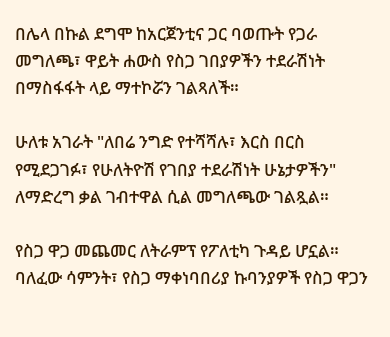በሌላ በኩል ደግሞ ከአርጀንቲና ጋር ባወጡት የጋራ መግለጫ፣ ዋይት ሐውስ የስጋ ገበያዎችን ተደራሽነት በማስፋፋት ላይ ማተኮሯን ገልጻለች።

ሁለቱ አገራት "ለበሬ ንግድ የተሻሻሉ፣ እርስ በርስ የሚደጋገፉ፣ የሁለትዮሽ የገበያ ተደራሽነት ሁኔታዎችን" ለማድረግ ቃል ገብተዋል ሲል መግለጫው ገልጿል።

የስጋ ዋጋ መጨመር ለትራምፕ የፖለቲካ ጉዳይ ሆኗል። ባለፈው ሳምንት፣ የስጋ ማቀነባበሪያ ኩባንያዎች የስጋ ዋጋን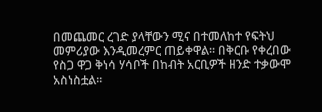በመጨመር ረገድ ያላቸውን ሚና በተመለከተ የፍትህ መምሪያው እንዲመረምር ጠይቀዋል። በቅርቡ የቀረበው የስጋ ዋጋ ቅነሳ ሃሳቦች በከብት አርቢዎች ዘንድ ተቃውሞ አስነስቷል።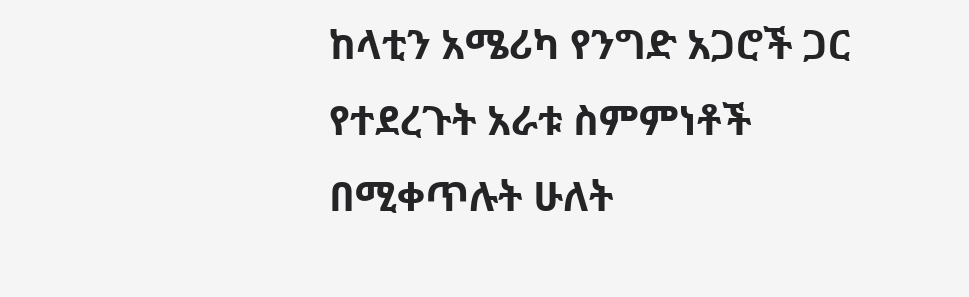ከላቲን አሜሪካ የንግድ አጋሮች ጋር የተደረጉት አራቱ ስምምነቶች በሚቀጥሉት ሁለት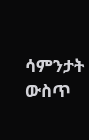ሳምንታት ውስጥ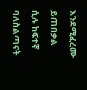እንደሚፈረሙ ይጠበቃል ሲሉ ከፍተኛ ባለስልጣናት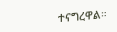ተናግረዋል።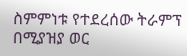ስምምነቱ የተደረሰው ትራምፕ በሚያዝያ ወር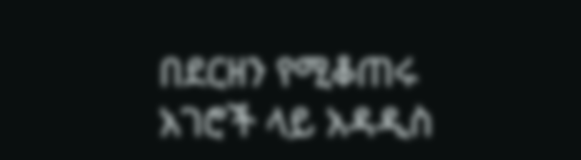በደርዘን የሚቆጠሩ አገሮች ላይ አዳዲስ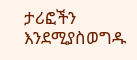ታሪፎችን እንደሚያስወግዱ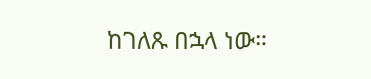ከገለጹ በኋላ ነው።